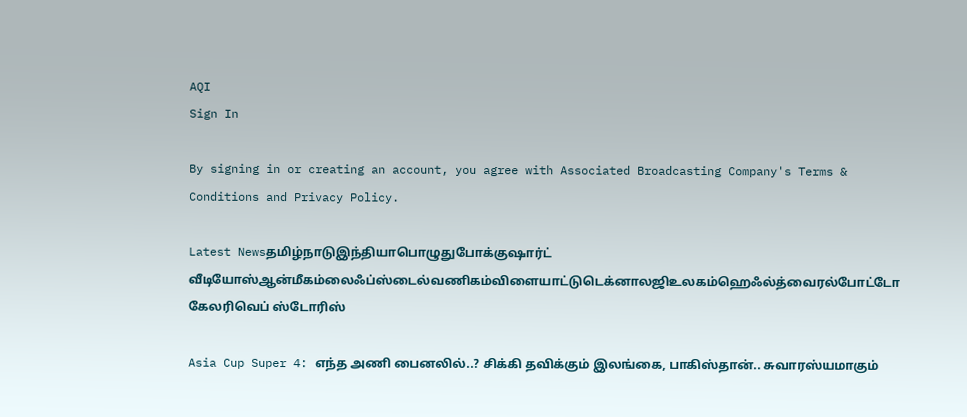AQI
Sign In

By signing in or creating an account, you agree with Associated Broadcasting Company's Terms & Conditions and Privacy Policy.

Latest Newsதமிழ்நாடுஇந்தியாபொழுதுபோக்குஷார்ட் வீடியோஸ்ஆன்மீகம்லைஃப்ஸ்டைல்வணிகம்விளையாட்டுடெக்னாலஜிஉலகம்ஹெஃல்த்வைரல்போட்டோ கேலரிவெப் ஸ்டோரிஸ்

Asia Cup Super 4: எந்த அணி பைனலில்..? சிக்கி தவிக்கும் இலங்கை, பாகிஸ்தான்.. சுவாரஸ்யமாகும்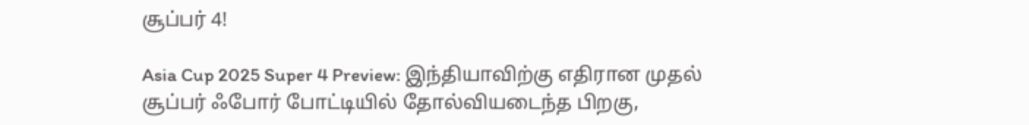சூப்பர் 4!

Asia Cup 2025 Super 4 Preview: இந்தியாவிற்கு எதிரான முதல் சூப்பர் ஃபோர் போட்டியில் தோல்வியடைந்த பிறகு,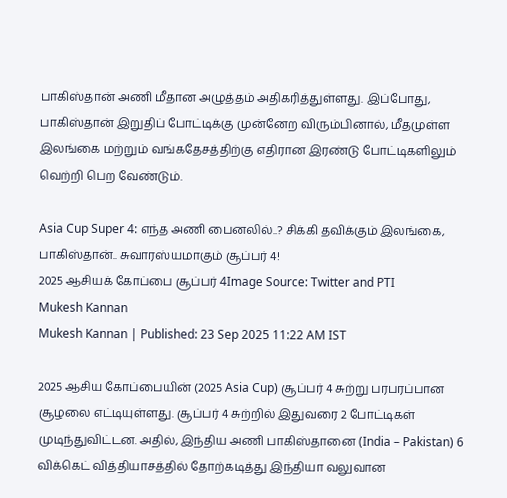பாகிஸ்தான் அணி மீதான அழுத்தம் அதிகரித்துள்ளது. இப்போது, பாகிஸ்தான் இறுதிப் போட்டிக்கு முன்னேற விரும்பினால், மீதமுள்ள இலங்கை மற்றும் வங்கதேசத்திற்கு எதிரான இரண்டு போட்டிகளிலும் வெற்றி பெற வேண்டும்.

Asia Cup Super 4: எந்த அணி பைனலில்..? சிக்கி தவிக்கும் இலங்கை, பாகிஸ்தான்.. சுவாரஸ்யமாகும் சூப்பர் 4!
2025 ஆசியக் கோப்பை சூப்பர் 4Image Source: Twitter and PTI
Mukesh Kannan
Mukesh Kannan | Published: 23 Sep 2025 11:22 AM IST

2025 ஆசிய கோப்பையின் (2025 Asia Cup) சூப்பர் 4 சுற்று பரபரப்பான சூழலை எட்டியுள்ளது. சூப்பர் 4 சுற்றில் இதுவரை 2 போட்டிகள் முடிந்துவிட்டன. அதில், இந்திய அணி பாகிஸ்தானை (India – Pakistan) 6 விக்கெட் வித்தியாசத்தில் தோற்கடித்து இந்தியா வலுவான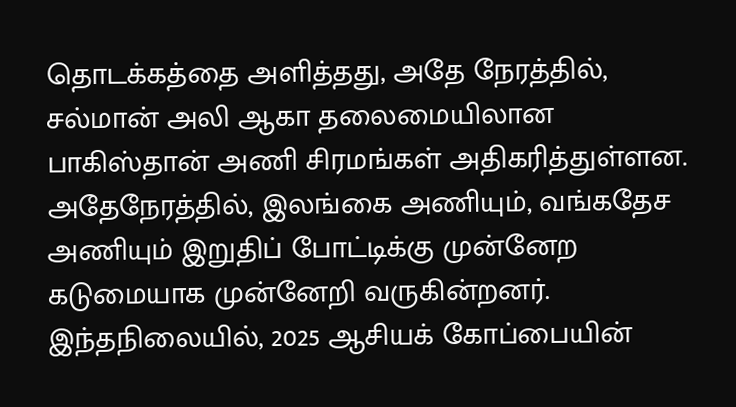தொடக்கத்தை அளித்தது, அதே நேரத்தில், சல்மான் அலி ஆகா தலைமையிலான பாகிஸ்தான் அணி சிரமங்கள் அதிகரித்துள்ளன. அதேநேரத்தில், இலங்கை அணியும், வங்கதேச அணியும் இறுதிப் போட்டிக்கு முன்னேற கடுமையாக முன்னேறி வருகின்றனர். இந்தநிலையில், 2025 ஆசியக் கோப்பையின்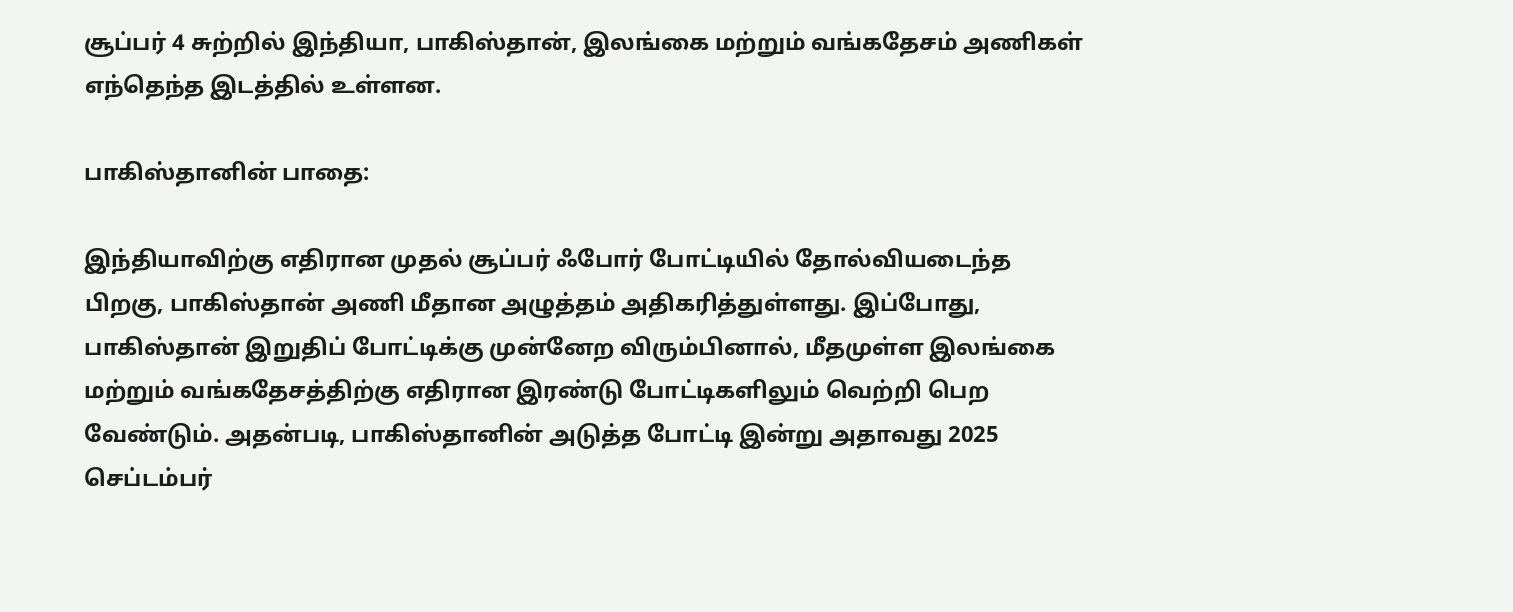சூப்பர் 4 சுற்றில் இந்தியா, பாகிஸ்தான், இலங்கை மற்றும் வங்கதேசம் அணிகள் எந்தெந்த இடத்தில் உள்ளன.

பாகிஸ்தானின் பாதை:

இந்தியாவிற்கு எதிரான முதல் சூப்பர் ஃபோர் போட்டியில் தோல்வியடைந்த பிறகு, பாகிஸ்தான் அணி மீதான அழுத்தம் அதிகரித்துள்ளது. இப்போது, பாகிஸ்தான் இறுதிப் போட்டிக்கு முன்னேற விரும்பினால், மீதமுள்ள இலங்கை மற்றும் வங்கதேசத்திற்கு எதிரான இரண்டு போட்டிகளிலும் வெற்றி பெற வேண்டும். அதன்படி, பாகிஸ்தானின் அடுத்த போட்டி இன்று அதாவது 2025 செப்டம்பர்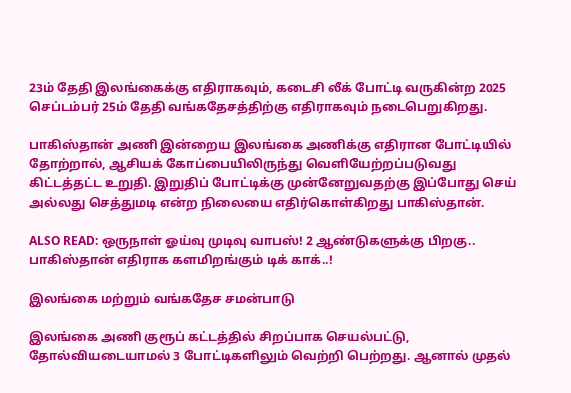23ம் தேதி இலங்கைக்கு எதிராகவும், கடைசி லீக் போட்டி வருகின்ற 2025 செப்டம்பர் 25ம் தேதி வங்கதேசத்திற்கு எதிராகவும் நடைபெறுகிறது.

பாகிஸ்தான் அணி இன்றைய இலங்கை அணிக்கு எதிரான போட்டியில் தோற்றால், ஆசியக் கோப்பையிலிருந்து வெளியேற்றப்படுவது கிட்டத்தட்ட உறுதி. இறுதிப் போட்டிக்கு முன்னேறுவதற்கு இப்போது செய் அல்லது செத்துமடி என்ற நிலையை எதிர்கொள்கிறது பாகிஸ்தான்.

ALSO READ: ஒருநாள் ஓய்வு முடிவு வாபஸ்! 2 ஆண்டுகளுக்கு பிறகு.. பாகிஸ்தான் எதிராக களமிறங்கும் டிக் காக்..!

இலங்கை மற்றும் வங்கதேச சமன்பாடு

இலங்கை அணி குரூப் கட்டத்தில் சிறப்பாக செயல்பட்டு, தோல்வியடையாமல் 3 போட்டிகளிலும் வெற்றி பெற்றது. ஆனால் முதல்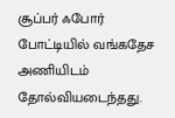சூப்பர் ஃபோர் போட்டியில் வங்கதேச அணியிடம் தோல்வியடைந்தது.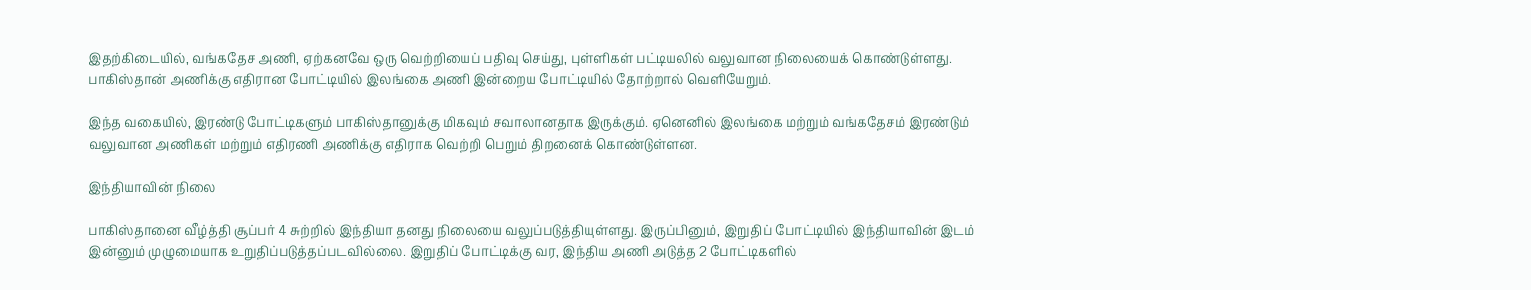இதற்கிடையில், வங்கதேச அணி, ஏற்கனவே ஒரு வெற்றியைப் பதிவு செய்து, புள்ளிகள் பட்டியலில் வலுவான நிலையைக் கொண்டுள்ளது. பாகிஸ்தான் அணிக்கு எதிரான போட்டியில் இலங்கை அணி இன்றைய போட்டியில் தோற்றால் வெளியேறும்.

இந்த வகையில், இரண்டு போட்டிகளும் பாகிஸ்தானுக்கு மிகவும் சவாலானதாக இருக்கும். ஏனெனில் இலங்கை மற்றும் வங்கதேசம் இரண்டும் வலுவான அணிகள் மற்றும் எதிரணி அணிக்கு எதிராக வெற்றி பெறும் திறனைக் கொண்டுள்ளன.

இந்தியாவின் நிலை

பாகிஸ்தானை வீழ்த்தி சூப்பர் 4 சுற்றில் இந்தியா தனது நிலையை வலுப்படுத்தியுள்ளது. இருப்பினும், இறுதிப் போட்டியில் இந்தியாவின் இடம் இன்னும் முழுமையாக உறுதிப்படுத்தப்படவில்லை. இறுதிப் போட்டிக்கு வர, இந்திய அணி அடுத்த 2 போட்டிகளில்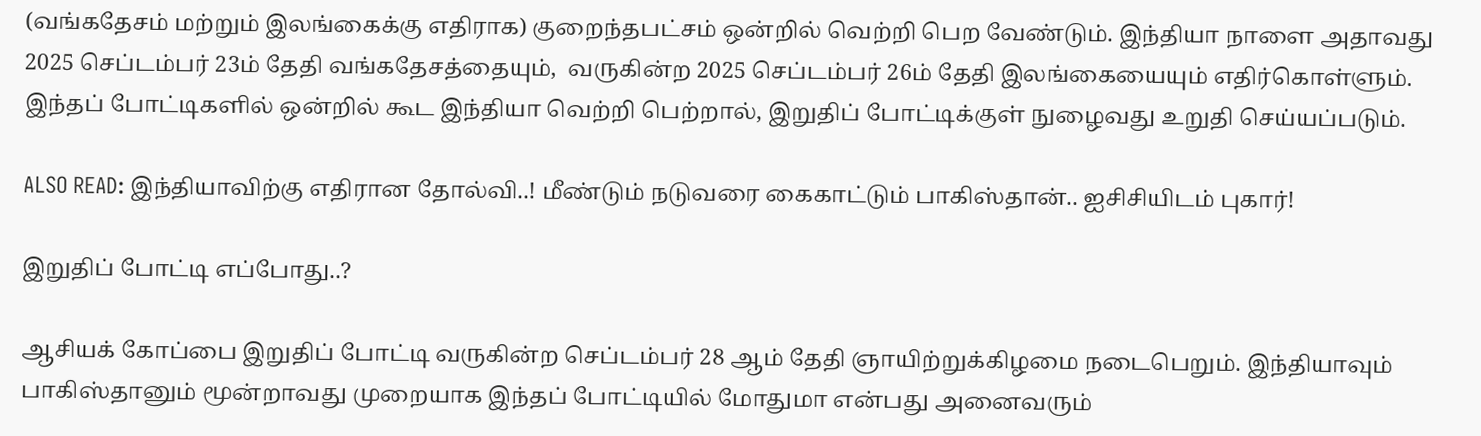(வங்கதேசம் மற்றும் இலங்கைக்கு எதிராக) குறைந்தபட்சம் ஒன்றில் வெற்றி பெற வேண்டும். இந்தியா நாளை அதாவது 2025 செப்டம்பர் 23ம் தேதி வங்கதேசத்தையும்,  வருகின்ற 2025 செப்டம்பர் 26ம் தேதி இலங்கையையும் எதிர்கொள்ளும். இந்தப் போட்டிகளில் ஒன்றில் கூட இந்தியா வெற்றி பெற்றால், இறுதிப் போட்டிக்குள் நுழைவது உறுதி செய்யப்படும்.

ALSO READ: இந்தியாவிற்கு எதிரான தோல்வி..! மீண்டும் நடுவரை கைகாட்டும் பாகிஸ்தான்.. ஐசிசியிடம் புகார்!

இறுதிப் போட்டி எப்போது..?

ஆசியக் கோப்பை இறுதிப் போட்டி வருகின்ற செப்டம்பர் 28 ஆம் தேதி ஞாயிற்றுக்கிழமை நடைபெறும். இந்தியாவும் பாகிஸ்தானும் மூன்றாவது முறையாக இந்தப் போட்டியில் மோதுமா என்பது அனைவரும்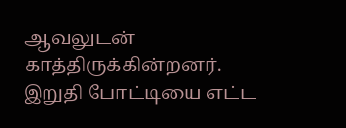ஆவலுடன் காத்திருக்கின்றனர். இறுதி போட்டியை எட்ட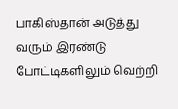பாகிஸ்தான் அடுத்து வரும் இரண்டு போட்டிகளிலும் வெற்றி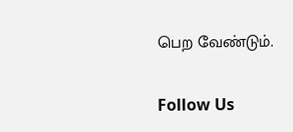பெற வேண்டும்.

Follow Us